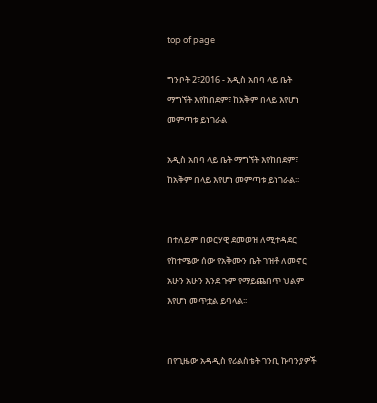top of page

ግንቦት 2፣2016 - አዲስ አበባ ላይ ቤት ማግኘት እየከበደም፣ ከአቅም በላይ እየሆነ መምጣቱ ይነገራል

አዲስ አበባ ላይ ቤት ማግኘት እየከበደም፣ ከአቅም በላይ እየሆነ መምጣቱ ይነገራል፡፡


በተለይም በወርሃዊ ደመወዝ ለሚተዳደር የከተሜው ሰው የአቅሙን ቤት ገዝቶ ለመኖር አሁን አሁን እንደ ጉም የማይጨበጥ ህልም እየሆነ መጥቷል ይባላል፡፡


በየጊዜው አዳዲስ የሪልስቴት ገንቢ ኩባንያዎች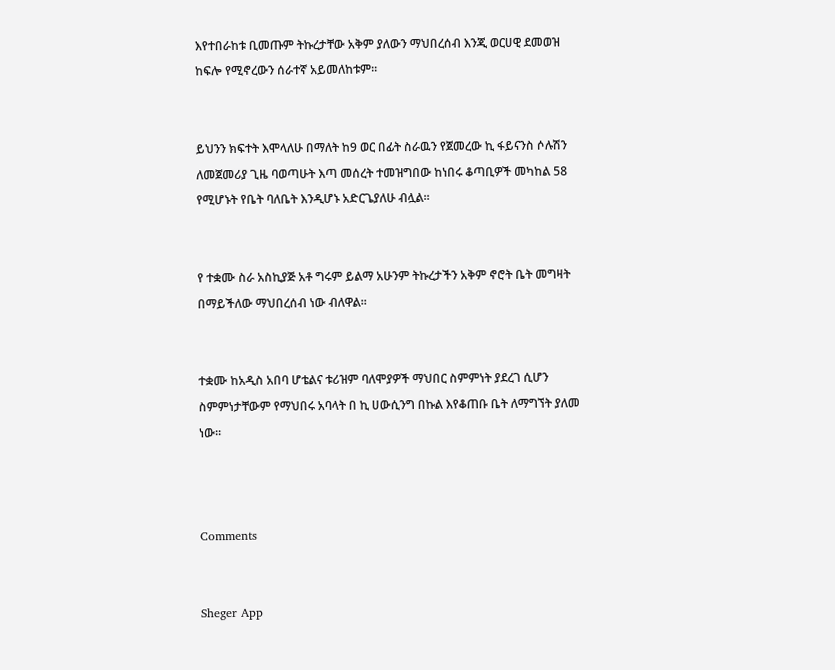እየተበራከቱ ቢመጡም ትኩረታቸው አቅም ያለውን ማህበረሰብ እንጂ ወርሀዊ ደመወዝ ከፍሎ የሚኖረውን ሰራተኛ አይመለከቱም፡፡


ይህንን ክፍተት እሞላለሁ በማለት ከ9 ወር በፊት ስራዉን የጀመረው ኪ ፋይናንስ ሶሉሽን ለመጀመሪያ ጊዜ ባወጣሁት እጣ መሰረት ተመዝግበው ከነበሩ ቆጣቢዎች መካከል 58 የሚሆኑት የቤት ባለቤት እንዲሆኑ አድርጌያለሁ ብሏል፡፡


የ ተቋሙ ስራ አስኪያጅ አቶ ግሩም ይልማ አሁንም ትኩረታችን አቅም ኖሮት ቤት መግዛት በማይችለው ማህበረሰብ ነው ብለዋል፡፡


ተቋሙ ከአዲስ አበባ ሆቴልና ቱሪዝም ባለሞያዎች ማህበር ስምምነት ያደረገ ሲሆን ስምምነታቸውም የማህበሩ አባላት በ ኪ ሀውሲንግ በኩል እየቆጠቡ ቤት ለማግኘት ያለመ ነው፡፡



Comments


Sheger App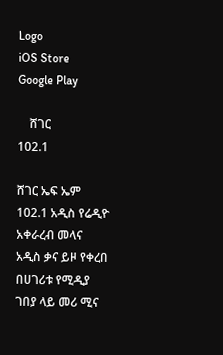Logo
iOS Store
Google Play

    ሸገር
102.1

ሸገር ኤፍ ኤም 102.1 አዲስ የሬዲዮ አቀራረብ መላና አዲስ ቃና ይዞ የቀረበ በሀገሪቱ የሚዲያ ገበያ ላይ መሪ ሚና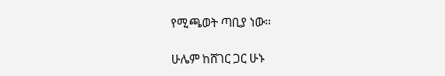የሚጫወት ጣቢያ ነው፡፡

ሁሌም ከሸገር ጋር ሁኑ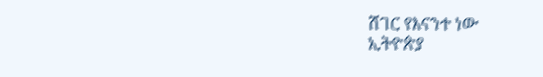ሸገር የእናንተ ነው
ኢትዮጵያ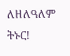ለዘለዓለም ትኑር!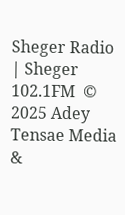Sheger Radio | Sheger 102.1FM  © 2025 Adey Tensae Media &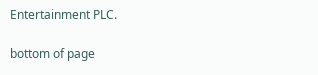Entertainment PLC.

bottom of page